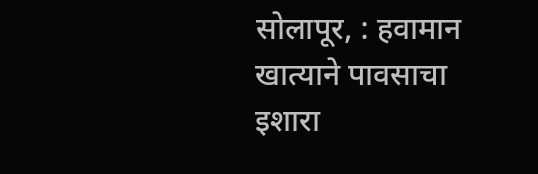सोलापूर, : हवामान खात्याने पावसाचा इशारा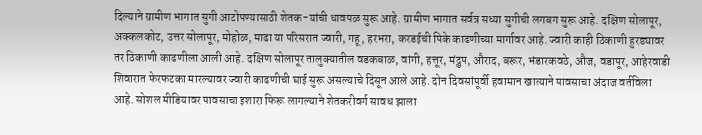दिल्याने ग्रामीण भागात सुगी आटोपण्यासाठी शेतक-यांची धावपळ सुरू आहे. ग्रामीण भागात सर्वत्र सध्या सुगीची लगबग सुरू आहे. दक्षिण सोलापूर, अक्कलकोट, उत्तर सोलापूर, मोहोळ, माढा या परिसरात ज्वारी, गहू, हरभरा, करडईची पिके काढणीच्या मार्गावर आहे. ज्वारी काही ठिकाणी हुरड्यावर तर ठिकाणी काढणीला आली आहे. दक्षिण सोलापूर तालुक्यातील वडकबाळ, वांगी, हत्तूर, मंद्रुप, औराद, बरूर, भंडारकवठे, औज, वडापूर, आहेरवाडी शिवारात फेरफटका मारल्यावर ज्वारी काढणीची घाई सुरू असल्याचे दिसून आले आहे. दोन दिवसांपूर्वी हवामान खात्याने पावसाचा अंदाज वर्तविला आहे. सोशल मीडियावर पावसाचा इशारा फिरू लागल्याने शेतकरीवर्ग सावध झाला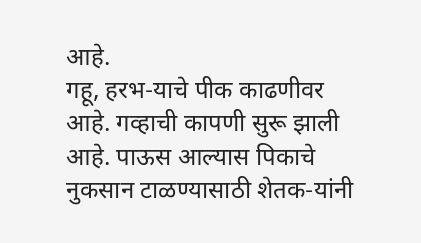आहे.
गहू, हरभ-याचे पीक काढणीवर आहे. गव्हाची कापणी सुरू झाली आहे. पाऊस आल्यास पिकाचे नुकसान टाळण्यासाठी शेतक-यांनी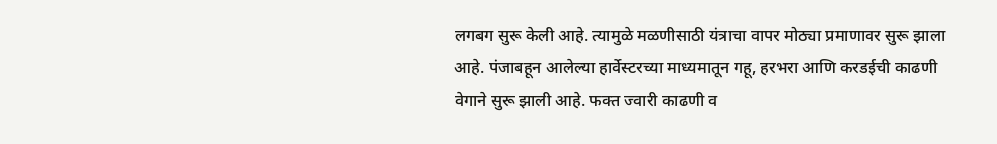लगबग सुरू केली आहे. त्यामुळे मळणीसाठी यंत्राचा वापर मोठ्या प्रमाणावर सुरू झाला आहे. पंजाबहून आलेल्या हार्वेस्टरच्या माध्यमातून गहू, हरभरा आणि करडईची काढणी वेगाने सुरू झाली आहे. फक्त ज्वारी काढणी व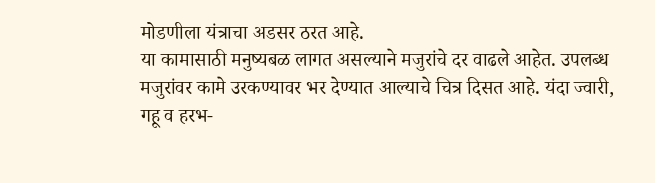मोडणीला यंत्राचा अडसर ठरत आहे.
या कामासाठी मनुष्यबळ लागत असल्याने मजुरांचे दर वाढले आहेत. उपलब्ध मजुरांवर कामे उरकण्यावर भर देण्यात आल्याचे चित्र दिसत आहे. यंदा ज्वारी, गहू व हरभ-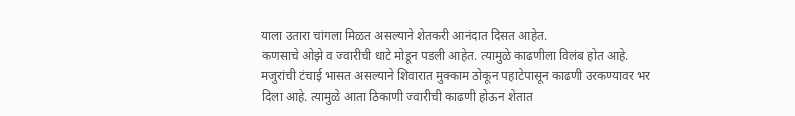याला उतारा चांगला मिळत असल्याने शेतकरी आनंदात दिसत आहेत.
कणसाचे ओझे व ज्वारीची धाटे मोडून पडली आहेत. त्यामुळे काढणीला विलंब होत आहे. मजुरांची टंचाई भासत असल्याने शिवारात मुक्काम ठोकून पहाटेपासून काढणी उरकण्यावर भर दिला आहे. त्यामुळे आता ठिकाणी ज्वारीची काढणी होऊन शेतात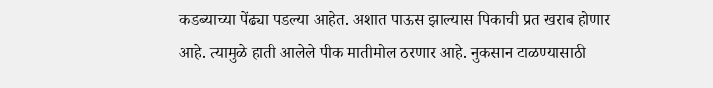कडब्याच्या पेंढ्या पडल्या आहेत. अशात पाऊस झाल्यास पिकाची प्रत खराब होणार आहे. त्यामुळे हाती आलेले पीक मातीमोल ठरणार आहे. नुकसान टाळण्यासाठी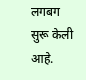लगबग सुरू केली आहे.